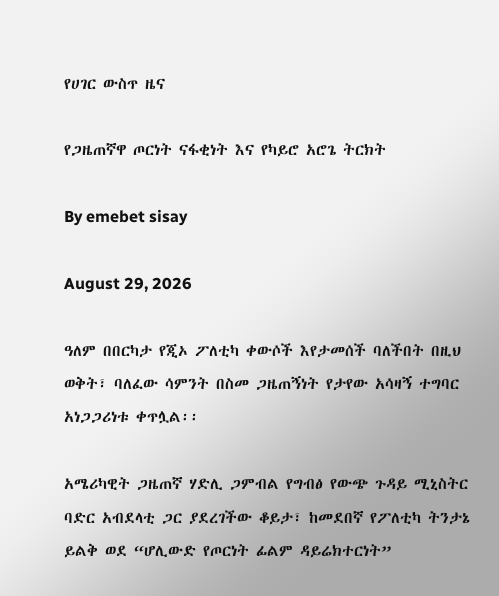የሀገር ውስጥ ዜና

የጋዜጠኛዋ ጦርነት ናፋቂነት እና የካይሮ አሮጌ ትርክት

By emebet sisay

August 29, 2026

ዓለም በበርካታ የጂኦ ፖለቲካ ቀውሶች እየታመሰች ባለችበት በዚህ ወቅት፣ ባለፈው ሳምንት በስመ ጋዜጠኝነት የታየው አሳዛኝ ተግባር አነጋጋሪነቱ ቀጥሏል፡፡

አሜሪካዊት ጋዜጠኛ ሃድሊ ጋምብል የግብፅ የውጭ ጉዳይ ሚኒስትር ባድር አብደላቲ ጋር ያደረገችው ቆይታ፣ ከመደበኛ የፖለቲካ ትንታኔ ይልቅ ወደ “ሆሊውድ የጦርነት ፊልም ዳይሬክተርነት”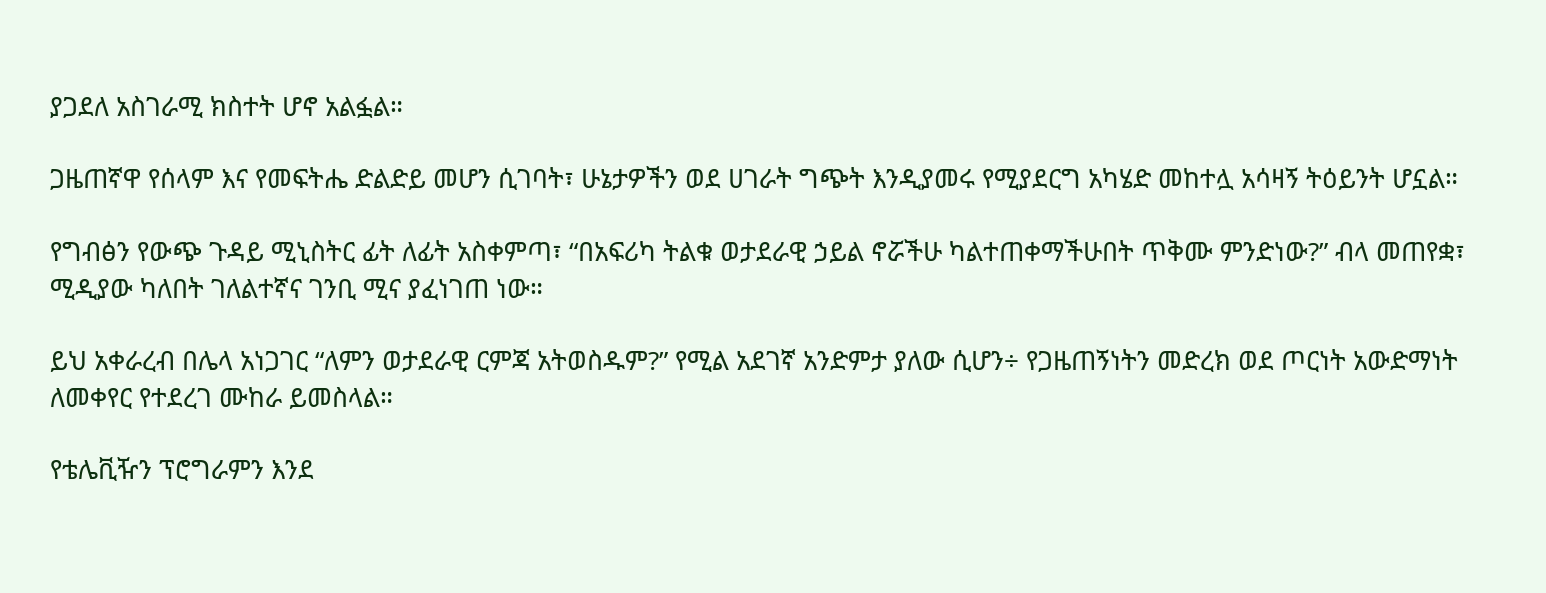ያጋደለ አስገራሚ ክስተት ሆኖ አልፏል።

ጋዜጠኛዋ የሰላም እና የመፍትሔ ድልድይ መሆን ሲገባት፣ ሁኔታዎችን ወደ ሀገራት ግጭት እንዲያመሩ የሚያደርግ አካሄድ መከተሏ አሳዛኝ ትዕይንት ሆኗል።

የግብፅን የውጭ ጉዳይ ሚኒስትር ፊት ለፊት አስቀምጣ፣ “በአፍሪካ ትልቁ ወታደራዊ ኃይል ኖሯችሁ ካልተጠቀማችሁበት ጥቅሙ ምንድነው?” ብላ መጠየቋ፣ ሚዲያው ካለበት ገለልተኛና ገንቢ ሚና ያፈነገጠ ነው።

ይህ አቀራረብ በሌላ አነጋገር “ለምን ወታደራዊ ርምጃ አትወስዱም?” የሚል አደገኛ አንድምታ ያለው ሲሆን÷ የጋዜጠኝነትን መድረክ ወደ ጦርነት አውድማነት ለመቀየር የተደረገ ሙከራ ይመስላል።

የቴሌቪዥን ፕሮግራምን እንደ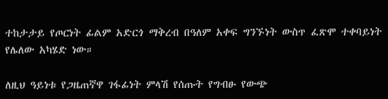ተከታታይ የጦርነት ፊልም አድርጎ ማቅረብ በዓለም አቀፍ ግንኙነት ውስጥ ፈጽሞ ተቀባይነት የሌለው አካሄድ ነው።

ለዚህ ዓይነቱ የጋዜጠኛዋ ገፋፊነት ምላሽ የሰጡት የግብፁ የውጭ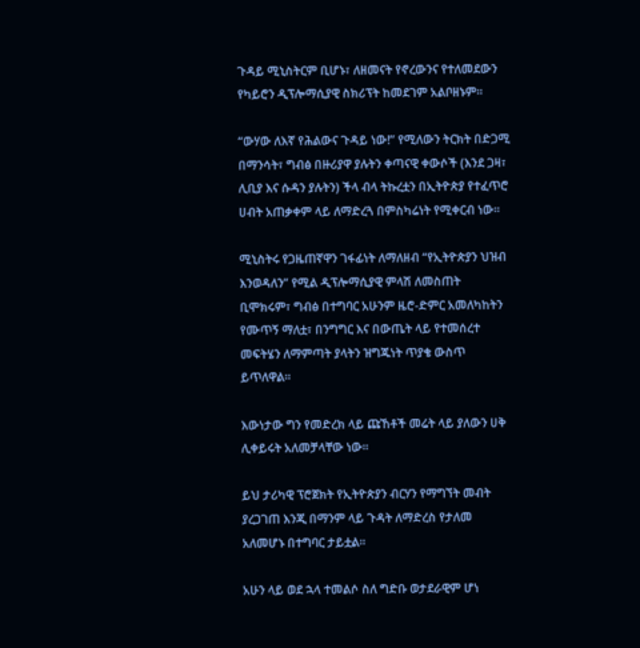ጉዳይ ሚኒስትርም ቢሆኑ፣ ለዘመናት የኖረውንና የተለመደውን የካይሮን ዲፕሎማሲያዊ ስክሪፕት ከመደገም አልቦዘኑም።

“ውሃው ለእኛ የሕልውና ጉዳይ ነው!” የሚለውን ትርክት በድጋሚ በማንሳት፣ ግብፅ በዙሪያዋ ያሉትን ቀጣናዊ ቀውሶች (እንደ ጋዛ፣ ሊቢያ እና ሱዳን ያሉትን) ችላ ብላ ትኩረቷን በኢትዮጵያ የተፈጥሮ ሀብት አጠቃቀም ላይ ለማድረጓ በምስካሬነት የሚቀርብ ነው፡፡

ሚኒስትሩ የጋዜጠኛዋን ገፋፊነት ለማለዘብ “የኢትዮጵያን ህዝብ እንወዳለን” የሚል ዲፕሎማሲያዊ ምላሽ ለመስጠት ቢሞክሩም፣ ግብፅ በተግባር አሁንም ዜሮ-ድምር አመለካከትን የሙጥኝ ማለቷ፣ በንግግር እና በውጤት ላይ የተመሰረተ መፍትሄን ለማምጣት ያላትን ዝግጁነት ጥያቄ ውስጥ ይጥለዋል።

እውነታው ግን የመድረክ ላይ ጩኸቶች መሬት ላይ ያለውን ሀቅ ሊቀይሩት አለመቻላቸው ነው።

ይህ ታሪካዊ ፕሮጀክት የኢትዮጵያን ብርሃን የማግኘት መብት ያረጋገጠ እንጂ በማንም ላይ ጉዳት ለማድረስ የታለመ አለመሆኑ በተግባር ታይቷል።

አሁን ላይ ወደ ኋላ ተመልሶ ስለ ግድቡ ወታደራዊም ሆነ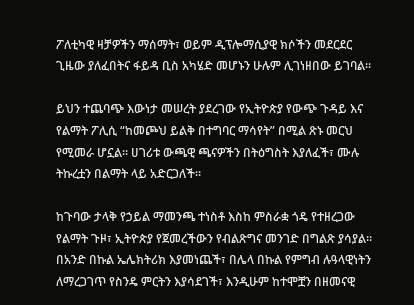ፖለቲካዊ ዛቻዎችን ማሰማት፣ ወይም ዲፕሎማሲያዊ ክሶችን መደርደር ጊዜው ያለፈበትና ፋይዳ ቢስ አካሄድ መሆኑን ሁሉም ሊገነዘበው ይገባል።

ይህን ተጨባጭ እውነታ መሠረት ያደረገው የኢትዮጵያ የውጭ ጉዳይ እና የልማት ፖሊሲ “ከመጮህ ይልቅ በተግባር ማሳየት” በሚል ጽኑ መርህ የሚመራ ሆኗል። ሀገሪቱ ውጫዊ ጫናዎችን በትዕግስት እያለፈች፣ ሙሉ ትኩረቷን በልማት ላይ አድርጋለች።

ከጉባው ታላቅ የኃይል ማመንጫ ተነስቶ እስከ ምስራቋ ጎዴ የተዘረጋው የልማት ጉዞ፣ ኢትዮጵያ የጀመረችውን የብልጽግና መንገድ በግልጽ ያሳያል። በአንድ በኩል ኤሌክትሪክ እያመነጨች፣ በሌላ በኩል የምግብ ሉዓላዊነትን ለማረጋገጥ የስንዴ ምርትን እያሳደገች፣ እንዲሁም ከተሞቿን በዘመናዊ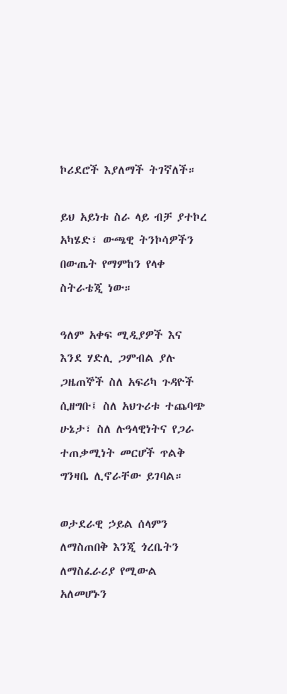ኮሪደሮች እያለማች ትገኛለች።

ይህ አይነቱ ስራ ላይ ብቻ ያተኮረ አካሄድ፣ ውጫዊ ትንኮሳዎችን በውጤት የማምከን የላቀ ስትራቴጂ ነው።

ዓለም አቀፍ ሚዲያዎች እና እንደ ሃድሊ ጋምብል ያሉ ጋዜጠኞች ስለ አፍሪካ ጉዳዮች ሲዘግቡ፤ ስለ አህጉሪቱ ተጨባጭ ሁኔታ፣ ስለ ሉዓላዊነትና የጋራ ተጠቃሚነት መርሆች ጥልቅ ግንዛቤ ሊኖራቸው ይገባል።

ወታደራዊ ኃይል ሰላምን ለማስጠበቅ እንጂ ጎረቤትን ለማስፈራሪያ የሚውል አለመሆኑን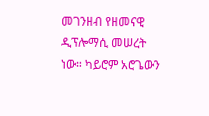መገንዘብ የዘመናዊ ዲፕሎማሲ መሠረት ነው። ካይሮም አሮጌውን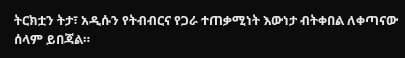ትርክቷን ትታ፣ አዲሱን የትብብርና የጋራ ተጠቃሚነት እውነታ ብትቀበል ለቀጣናው ሰላም ይበጃል።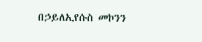በኃይለኢየሱስ መኮንን